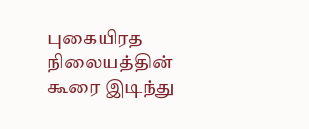புகையிரத நிலையத்தின் கூரை இடிந்து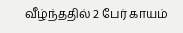வீழ்ந்ததில் 2 பேர் காயம்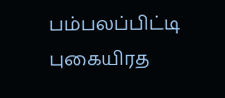பம்பலப்பிட்டி புகையிரத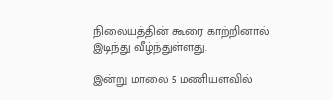நிலையத்தின் கூரை காற்றினால் இடிந்து வீழ்ந்துள்ளது.

இன்று மாலை 5 மணியளவில்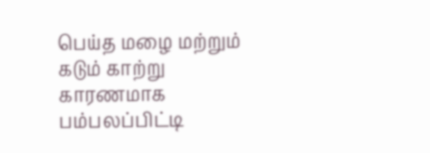பெய்த மழை மற்றும் கடும் காற்று  காரணமாக பம்பலப்பிட்டி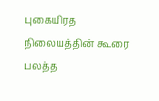புகையிரத நிலையத்தின் கூரை பலத்த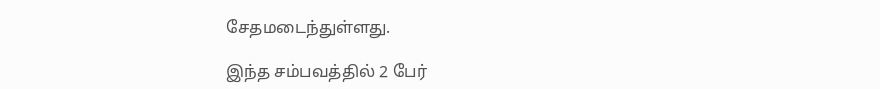சேதமடைந்துள்ளது.

இந்த சம்பவத்தில் 2 பேர்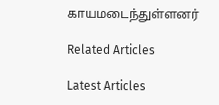காயமடைந்துள்ளனர்

Related Articles

Latest Articles